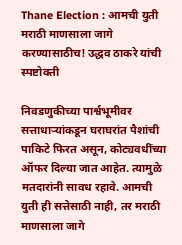Thane Election : आमची युती मराठी माणसाला जागे करण्यासाठीच! उद्धव ठाकरे यांची स्पष्टोक्ती

निवडणुकीच्या पार्श्वभूमीवर सत्ताधाऱ्यांकडून घराघरांत पैशांची पाकिटे फिरत असून, कोट्यवधींच्या ऑफर दिल्या जात आहेत. त्यामुळे मतदारांनी सावध रहावे. आमची युती ही सत्तेसाठी नाही, तर मराठी माणसाला जागे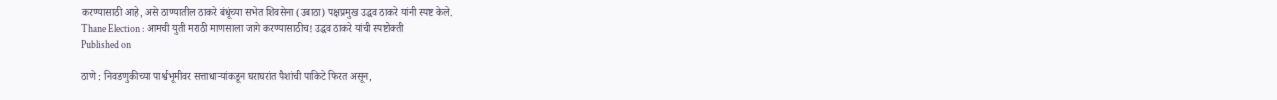करण्यासाठी आहे, असे ठाण्यातील ठाकरे बंधूंच्या सभेत शिवसेना (उबाठा) पक्षप्रमुख उद्धव ठाकरे यांनी स्पष्ट केले.
Thane Election : आमची युती मराठी माणसाला जागे करण्यासाठीच! उद्धव ठाकरे यांची स्पष्टोक्ती
Published on

ठाणे : निवडणुकीच्या पार्श्वभूमीवर सत्ताधाऱ्यांकडून घराघरांत पैशांची पाकिटे फिरत असून,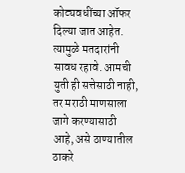कोट्यवधींच्या ऑफर दिल्या जात आहेत. त्यामुळे मतदारांनी सावध रहावे. आमची युती ही सत्तेसाठी नाही, तर मराठी माणसाला जागे करण्यासाठी आहे, असे ठाण्यातील ठाकरे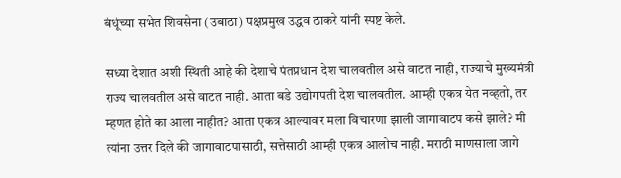बंधूंच्या सभेत शिवसेना (उबाठा) पक्षप्रमुख उद्धव ठाकरे यांनी स्पष्ट केले.

सध्या देशात अशी स्थिती आहे की देशाचे पंतप्रधान देश चालवतील असे वाटत नाही, राज्याचे मुख्यमंत्री राज्य चालवतील असे वाटत नाही. आता बडे उद्योगपती देश चालवतील. आम्ही एकत्र येत नव्हतो, तर म्हणत होते का आला नाहीत? आता एकत्र आल्यावर मला विचारणा झाली जागावाटप कसे झाले? मी त्यांना उत्तर दिले की जागावाटपासाठी, सत्तेसाठी आम्ही एकत्र आलोच नाही. मराठी माणसाला जागे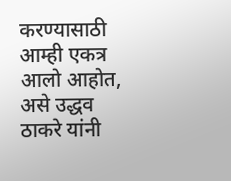करण्यासाठी आम्ही एकत्र आलो आहोत, असे उद्धव ठाकरे यांनी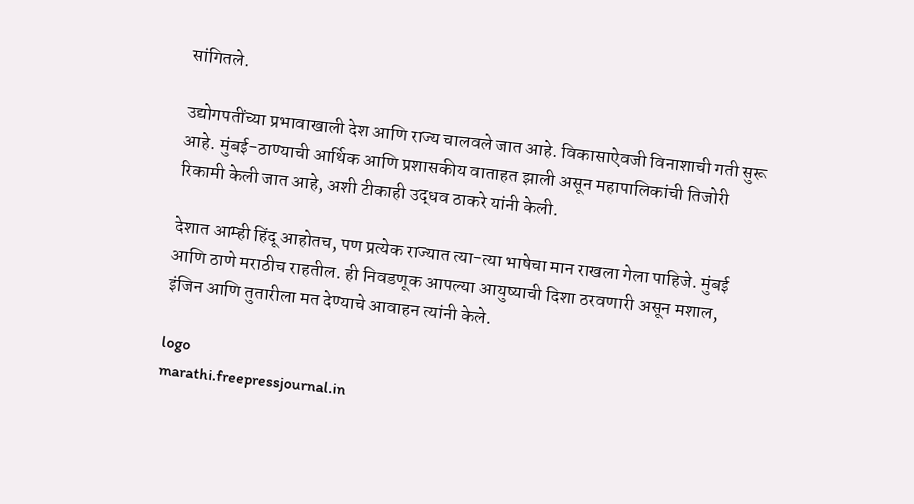सांगितले.

उद्योगपतींच्या प्रभावाखाली देश आणि राज्य चालवले जात आहे. विकासाऐवजी विनाशाची गती सुरू आहे. मुंबई-ठाण्याची आर्थिक आणि प्रशासकीय वाताहत झाली असून महापालिकांची तिजोरी रिकामी केली जात आहे, अशी टीकाही उद्धव ठाकरे यांनी केली.

देशात आम्ही हिंदू आहोतच, पण प्रत्येक राज्यात त्या-त्या भाषेचा मान राखला गेला पाहिजे. मुंबई आणि ठाणे मराठीच राहतील. ही निवडणूक आपल्या आयुष्याची दिशा ठरवणारी असून मशाल, इंजिन आणि तुतारीला मत देण्याचे आवाहन त्यांनी केले.

logo
marathi.freepressjournal.in